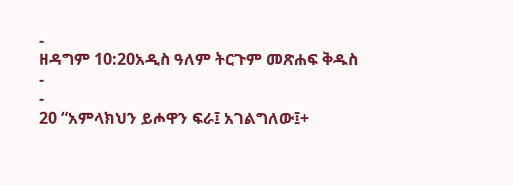-
ዘዳግም 10:20አዲስ ዓለም ትርጉም መጽሐፍ ቅዱስ
-
-
20 “አምላክህን ይሖዋን ፍራ፤ አገልግለው፤+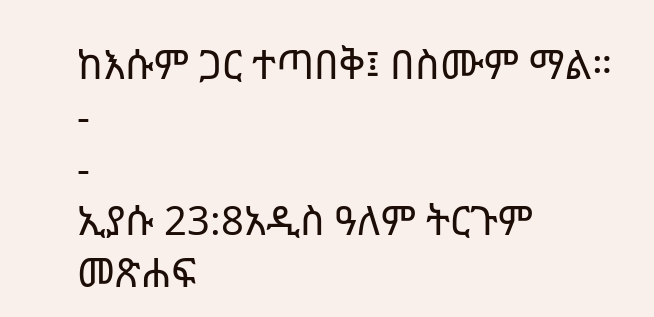ከእሱም ጋር ተጣበቅ፤ በስሙም ማል።
-
-
ኢያሱ 23:8አዲስ ዓለም ትርጉም መጽሐፍ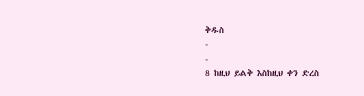ቅዱስ
-
-
8 ከዚህ ይልቅ እስከዚህ ቀን ድረስ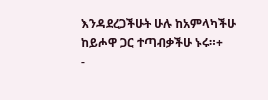እንዳደረጋችሁት ሁሉ ከአምላካችሁ ከይሖዋ ጋር ተጣብቃችሁ ኑሩ።+
-